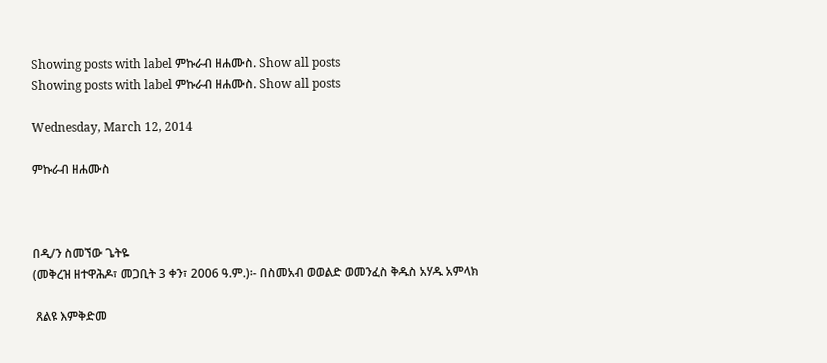Showing posts with label ምኩራብ ዘሐሙስ. Show all posts
Showing posts with label ምኩራብ ዘሐሙስ. Show all posts

Wednesday, March 12, 2014

ምኩራብ ዘሐሙስ



በዲ/ን ስመኘው ጌትዬ
(መቅረዝ ዘተዋሕዶ፣ መጋቢት 3 ቀን፣ 2006 ዓ.ም.)፡- በስመአብ ወወልድ ወመንፈስ ቅዱስ አሃዱ አምላክ

 ጸልዩ እምቅድመ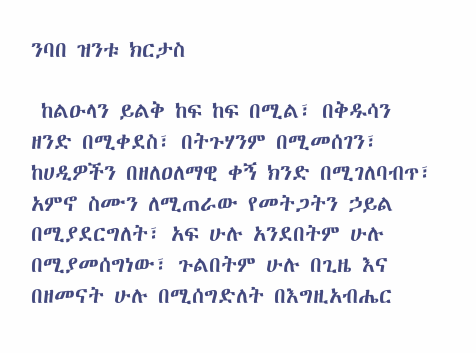ንባበ ዝንቱ ክርታስ

 ከልዑላን ይልቅ ከፍ ከፍ በሚል፣ በቅዱሳን ዘንድ በሚቀደስ፣ በትጉሃንም በሚመሰገን፣ ከሀዲዎችን በዘለዐለማዊ ቀኝ ክንድ በሚገለባብጥ፣ አምኖ ስሙን ለሚጠራው የመትጋትን ኃይል በሚያደርግለት፣ አፍ ሁሉ አንደበትም ሁሉ በሚያመሰግነው፣ ጉልበትም ሁሉ በጊዜ እና በዘመናት ሁሉ በሚሰግድለት በእግዚአብሔር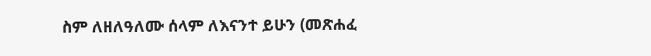ስም ለዘለዓለሙ ሰላም ለእናንተ ይሁን (መጽሐፈ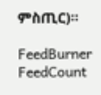ምስጢር)፡፡

FeedBurner FeedCount